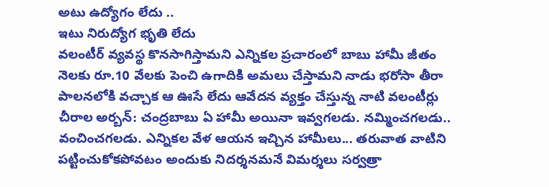అటు ఉద్యోగం లేదు ..
ఇటు నిరుద్యోగ భృతి లేదు
వలంటీర్ వ్యవస్థ కొనసాగిస్తామని ఎన్నికల ప్రచారంలో బాబు హామీ జీతం నెలకు రూ.10 వేలకు పెంచి ఉగాదికి అమలు చేస్తామని నాడు భరోసా తీరా పాలనలోకి వచ్చాక ఆ ఊసే లేదు ఆవేదన వ్యక్తం చేస్తున్న నాటి వలంటీర్లు
చీరాల అర్బన్: చంద్రబాబు ఏ హామీ అయినా ఇవ్వగలడు. నమ్మించగలడు.. వంచించగలడు. ఎన్నికల వేళ ఆయన ఇచ్చిన హామీలు... తరువాత వాటిని పట్టించుకోకపోవటం అందుకు నిదర్శనమనే విమర్శలు సర్వత్రా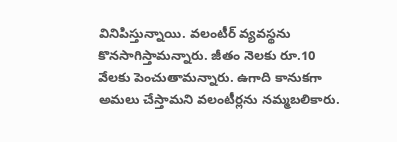వినిపిస్తున్నాయి. వలంటీర్ వ్యవస్థను కొనసాగిస్తామన్నారు. జీతం నెలకు రూ.10 వేలకు పెంచుతామన్నారు. ఉగాది కానుకగా అమలు చేస్తామని వలంటీర్లను నమ్మబలికారు.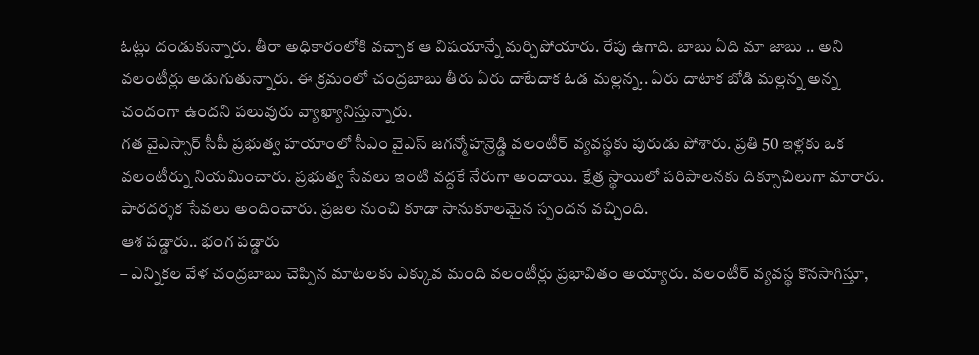ఓట్లు దండుకున్నారు. తీరా అధికారంలోకి వచ్చాక ఆ విషయాన్నే మర్చిపోయారు. రేపు ఉగాది. బాబు ఏది మా జాబు .. అని వలంటీర్లు అడుగుతున్నారు. ఈ క్రమంలో చంద్రబాబు తీరు ఏరు దాటేదాక ఓడ మల్లన్న.. ఏరు దాటాక బోడి మల్లన్న అన్న చందంగా ఉందని పలువురు వ్యాఖ్యానిస్తున్నారు.
గత వైఎస్సార్ సీపీ ప్రభుత్వ హయాంలో సీఎం వైఎస్ జగన్మోహన్రెడ్డి వలంటీర్ వ్యవస్థకు పురుడు పోశారు. ప్రతి 50 ఇళ్లకు ఒక వలంటీర్ను నియమించారు. ప్రభుత్వ సేవలు ఇంటి వద్దకే నేరుగా అందాయి. క్షేత్ర స్థాయిలో పరిపాలనకు దిక్సూచిలుగా మారారు. పారదర్శక సేవలు అందించారు. ప్రజల నుంచి కూడా సానుకూలమైన స్పందన వచ్చింది.
ఆశ పడ్డారు.. భంగ పడ్డారు
– ఎన్నికల వేళ చంద్రబాబు చెప్పిన మాటలకు ఎక్కువ మంది వలంటీర్లు ప్రభావితం అయ్యారు. వలంటీర్ వ్యవస్థ కొనసాగిస్తూ,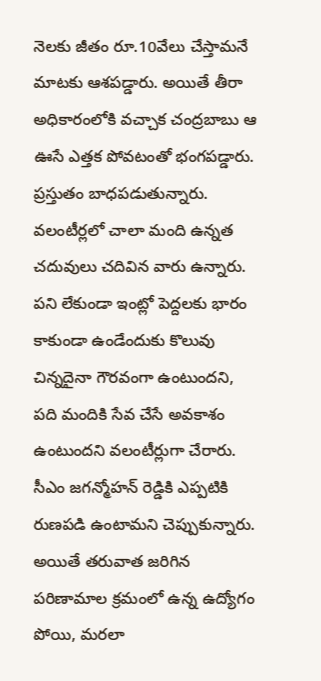నెలకు జీతం రూ.10వేలు చేస్తామనే మాటకు ఆశపడ్డారు. అయితే తీరా అధికారంలోకి వచ్చాక చంద్రబాబు ఆ ఊసే ఎత్తక పోవటంతో భంగపడ్డారు. ప్రస్తుతం బాధపడుతున్నారు.
వలంటీర్లలో చాలా మంది ఉన్నత చదువులు చదివిన వారు ఉన్నారు. పని లేకుండా ఇంట్లో పెద్దలకు భారం కాకుండా ఉండేందుకు కొలువు చిన్నదైనా గౌరవంగా ఉంటుందని, పది మందికి సేవ చేసే అవకాశం ఉంటుందని వలంటీర్లుగా చేరారు. సీఎం జగన్మోహన్ రెడ్డికి ఎప్పటికి రుణపడి ఉంటామని చెప్పుకున్నారు. అయితే తరువాత జరిగిన పరిణామాల క్రమంలో ఉన్న ఉద్యోగం పోయి, మరలా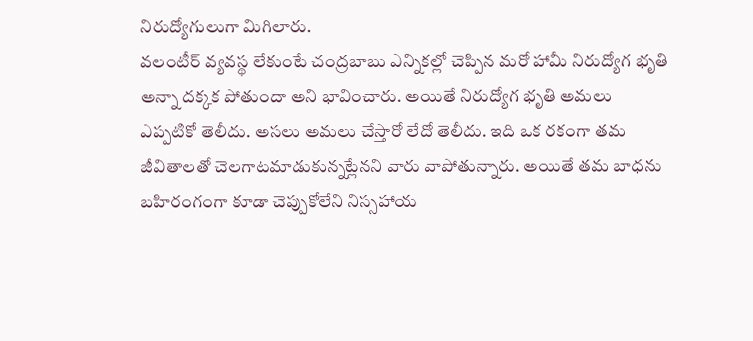నిరుద్యోగులుగా మిగిలారు.
వలంటీర్ వ్యవస్థ లేకుంటే చంద్రబాబు ఎన్నికల్లో చెప్పిన మరో హామీ నిరుద్యోగ భృతి అన్నా దక్కక పోతుందా అని భావించారు. అయితే నిరుద్యోగ భృతి అమలు ఎప్పటికో తెలీదు. అసలు అమలు చేస్తారో లేదో తెలీదు. ఇది ఒక రకంగా తమ జీవితాలతో చెలగాటమాడుకున్నట్లేనని వారు వాపోతున్నారు. అయితే తమ బాధను బహిరంగంగా కూడా చెప్పుకోలేని నిస్సహాయ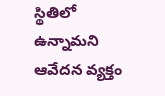స్థితిలో ఉన్నామని ఆవేదన వ్యక్తం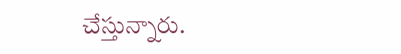చేస్తున్నారు.